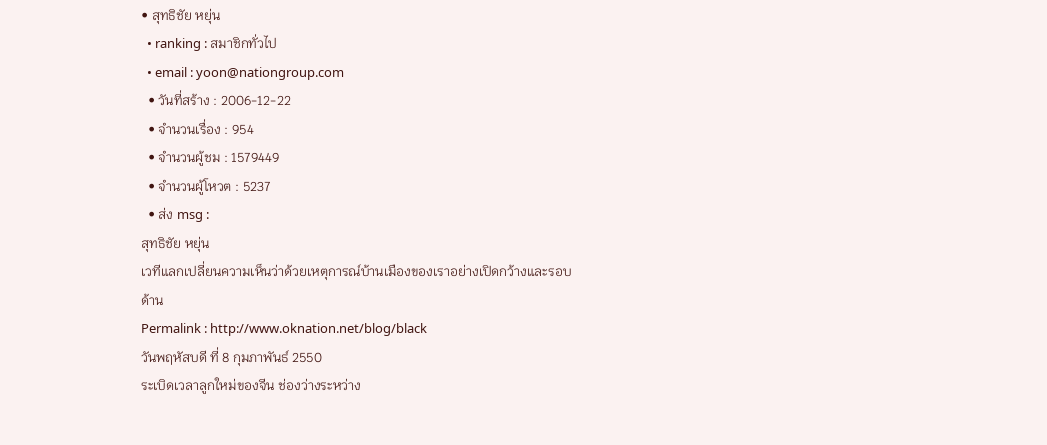• สุทธิชัย หยุ่น
  • ranking : สมาชิกทั่วไป
  • email : yoon@nationgroup.com
  • วันที่สร้าง : 2006-12-22
  • จำนวนเรื่อง : 954
  • จำนวนผู้ชม : 1579449
  • จำนวนผู้โหวต : 5237
  • ส่ง msg :
สุทธิชัย หยุ่น
เวทีแลกเปลี่ยนความเห็นว่าด้วยเหตุการณ์บ้านเมืองของเราอย่างเปิดกว้างและรอบด้าน
Permalink : http://www.oknation.net/blog/black
วันพฤหัสบดี ที่ 8 กุมภาพันธ์ 2550
ระเบิดเวลาลูกใหม่ของจีน ช่องว่างระหว่าง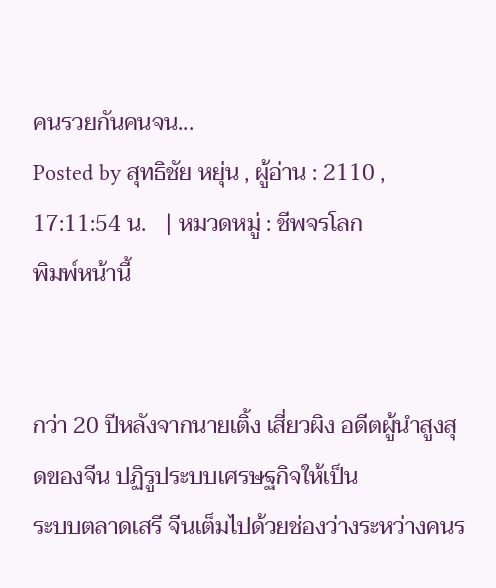คนรวยกันคนจน...
Posted by สุทธิชัย หยุ่น , ผู้อ่าน : 2110 , 17:11:54 น.   | หมวดหมู่ : ชีพจรโลก
พิมพ์หน้านี้


กว่า 20 ปีหลังจากนายเติ้ง เสี่ยวผิง อดีตผู้นำสูงสุดของจีน ปฏิรูประบบเศรษฐกิจให้เป็น
ระบบตลาดเสรี จีนเต็มไปด้วยช่องว่างระหว่างคนร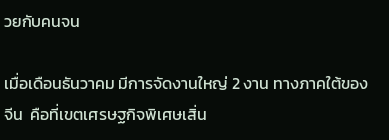วยกับคนจน

เมื่อเดือนธันวาคม มีการจัดงานใหญ่ 2 งาน ทางภาคใต้ของจีน  คือที่เขตเศรษฐกิจพิเศษเสิ่น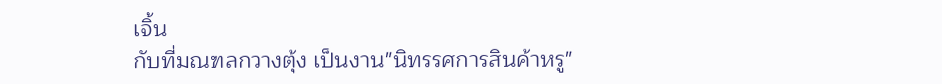เจิ้น
กับที่มณฑลกวางตุ้ง เป็นงาน"นิทรรศการสินค้าหรู"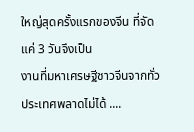ใหญ่สุดครั้งแรกของจีน ที่จัดแค่ 3 วันจึงเป็น
งานที่มหาเศรษฐีชาวจีนจากทั่วประเทศพลาดไม่ได้ ....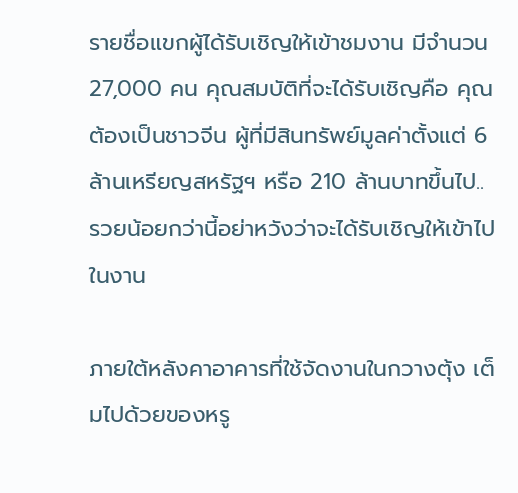รายชื่อแขกผู้ได้รับเชิญให้เข้าชมงาน มีจำนวน 27,000 คน คุณสมบัติที่จะได้รับเชิญคือ คุณ
ต้องเป็นชาวจีน ผู้ที่มีสินทรัพย์มูลค่าตั้งแต่ 6 ล้านเหรียญสหรัฐฯ หรือ 210 ล้านบาทขึ้นไป..
รวยน้อยกว่านี้อย่าหวังว่าจะได้รับเชิญให้เข้าไปในงาน

ภายใต้หลังคาอาคารที่ใช้จัดงานในกวางตุ้ง เต็มไปด้วยของหรู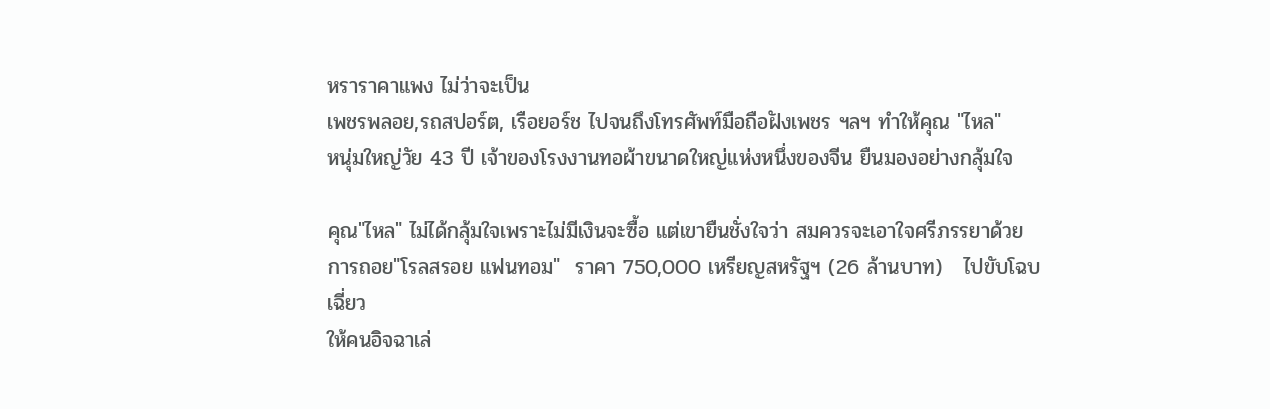หราราคาแพง ไม่ว่าจะเป็น
เพชรพลอย,รถสปอร์ต, เรือยอร์ช ไปจนถึงโทรศัพท์มือถือฝังเพชร ฯลฯ ทำให้คุณ "ไหล"
หนุ่มใหญ่วัย 43 ปี เจ้าของโรงงานทอผ้าขนาดใหญ่แห่งหนึ่งของจีน ยืนมองอย่างกลุ้มใจ

คุณ"ไหล" ไม่ได้กลุ้มใจเพราะไม่มีเงินจะซื้อ แต่เขายืนชั่งใจว่า สมควรจะเอาใจศรีภรรยาด้วย
การถอย"โรลสรอย แฟนทอม"  ราคา 750,000 เหรียญสหรัฐฯ (26 ล้านบาท)   ไปขับโฉบเฉี่ยว
ให้คนอิจฉาเล่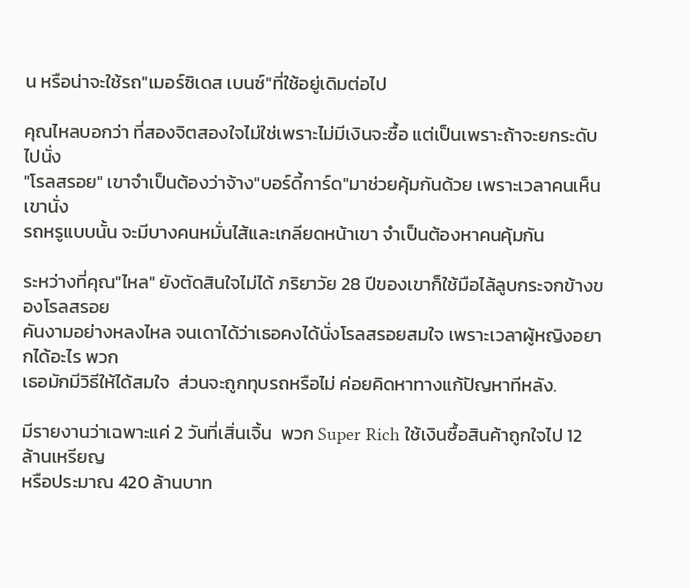น หรือน่าจะใช้รถ"เมอร์ซิเดส เบนซ์"ที่ใช้อยู่เดิมต่อไป

คุณไหลบอกว่า ที่สองจิตสองใจไม่ใช่เพราะไม่มีเงินจะซื้อ แต่เป็นเพราะถ้าจะยกระดับไปนั่ง
"โรลสรอย" เขาจำเป็นต้องว่าจ้าง"บอร์ดี้การ์ด"มาช่วยคุ้มกันด้วย เพราะเวลาคนเห็นเขานั่ง
รถหรูแบบนั้น จะมีบางคนหมั่นไส้และเกลียดหน้าเขา จำเป็นต้องหาคนคุ้มกัน

ระหว่างที่คุณ"ไหล" ยังตัดสินใจไม่ได้ ภริยาวัย 28 ปีของเขาก็ใช้มือไล้ลูบกระจกข้างของโรลสรอย
คันงามอย่างหลงไหล จนเดาได้ว่าเธอคงได้นั่งโรลสรอยสมใจ เพราะเวลาผู้หญิงอยากได้อะไร พวก
เธอมักมีวิธีให้ได้สมใจ  ส่วนจะถูกทุบรถหรือไม่ ค่อยคิดหาทางแก้ปัญหาทีหลัง.

มีรายงานว่าเฉพาะแค่ 2 วันที่เสิ่นเจิ้น  พวก Super Rich ใช้เงินซื้อสินค้าถูกใจไป 12 ล้านเหรียญ
หรือประมาณ 420 ล้านบาท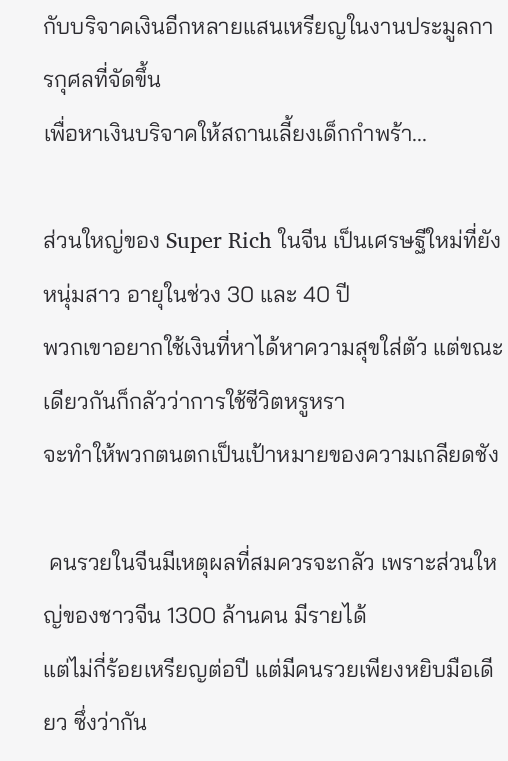กับบริจาคเงินอีกหลายแสนเหรียญในงานประมูลการกุศลที่จัดขึ้น
เพื่อหาเงินบริจาคให้สถานเลี้ยงเด็กกำพร้า...

ส่วนใหญ่ของ Super Rich ในจีน เป็นเศรษฐีใหม่ที่ยังหนุ่มสาว อายุในช่วง 30 และ 40 ปี
พวกเขาอยากใช้เงินที่หาได้หาความสุขใส่ตัว แต่ขณะเดียวกันก็กลัวว่าการใช้ชีวิตหรูหรา
จะทำให้พวกตนตกเป็นเป้าหมายของความเกลียดชัง

 คนรวยในจีนมีเหตุผลที่สมควรจะกลัว เพราะส่วนใหญ่ของชาวจีน 1300 ล้านคน มีรายได้
แต่ไม่กี่ร้อยเหรียญต่อปี แต่มีคนรวยเพียงหยิบมือเดียว ซึ่งว่ากัน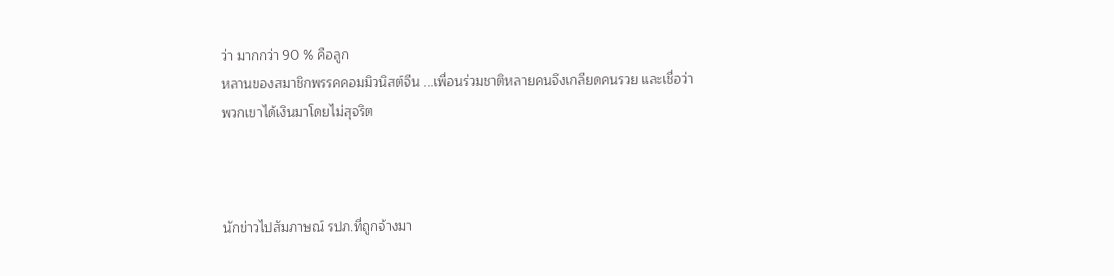ว่า มากกว่า 90 % คือลูก
หลานของสมาชิกพรรคคอมมิวนิสต์จีน ...เพื่อนร่วมชาติหลายคนจึงเกลียดคนรวย และเชื่อว่า
พวกเขาได้เงินมาโดยไม่สุจริต



นักข่าวไปสัมภาษณ์ รปภ.ที่ถูกจ้างมา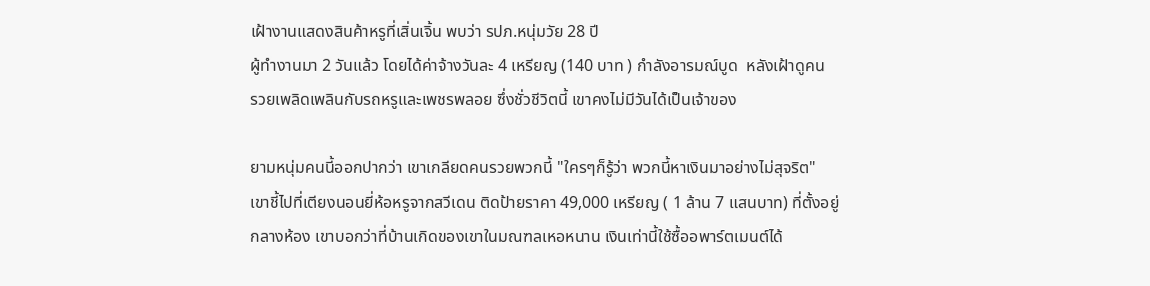เฝ้างานแสดงสินค้าหรูที่เสิ่นเจิ้น พบว่า รปภ.หนุ่มวัย 28 ปี
ผู้ทำงานมา 2 วันแล้ว โดยได้ค่าจ้างวันละ 4 เหรียญ (140 บาท ) กำลังอารมณ์บูด  หลังเฝ้าดูคน
รวยเพลิดเพลินกับรถหรูและเพชรพลอย ซึ่งชั่วชีวิตนี้ เขาคงไม่มีวันได้เป็นเจ้าของ

ยามหนุ่มคนนี้ออกปากว่า เขาเกลียดคนรวยพวกนี้ "ใครๆก็รู้ว่า พวกนี้หาเงินมาอย่างไม่สุจริต"
เขาชี้ไปที่เตียงนอนยี่ห้อหรูจากสวีเดน ติดป้ายราคา 49,000 เหรียญ ( 1 ล้าน 7 แสนบาท) ที่ตั้งอยู่
กลางห้อง เขาบอกว่าที่บ้านเกิดของเขาในมณฑลเหอหนาน เงินเท่านี้ใช้ซื้ออพาร์ตเมนต์ได้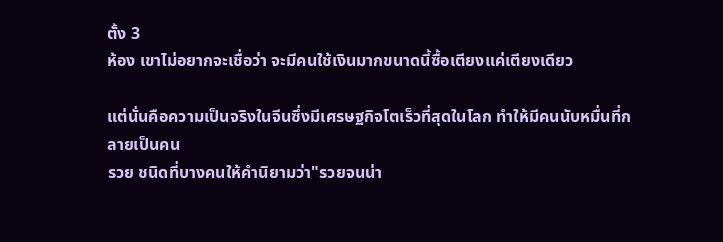ตั้ง 3
ห้อง เขาไม่อยากจะเชื่อว่า จะมีคนใช้เงินมากขนาดนี้ซื้อเตียงแค่เตียงเดียว

แต่นั่นคือความเป็นจริงในจีนซึ่งมีเศรษฐกิจโตเร็วที่สุดในโลก ทำให้มีคนนับหมื่นที่กลายเป็นคน
รวย ชนิดที่บางคนให้คำนิยามว่า"รวยจนน่า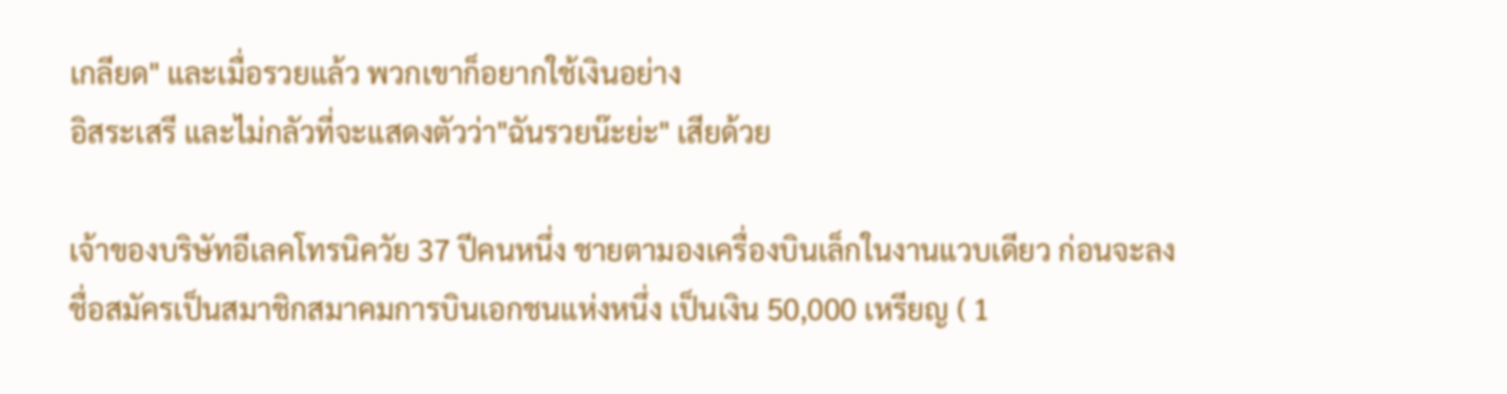เกลียด" และเมื่อรวยแล้ว พวกเขาก็อยากใช้เงินอย่าง
อิสระเสรี และไม่กลัวที่จะแสดงตัวว่า"ฉันรวยน๊ะย่ะ" เสียด้วย

เจ้าของบริษัทอีเลคโทรนิควัย 37 ปีคนหนึ่ง ชายตามองเครื่องบินเล็กในงานแวบเดียว ก่อนจะลง
ชื่อสมัครเป็นสมาชิกสมาคมการบินเอกชนแห่งหนึ่ง เป็นเงิน 50,000 เหรียญ ( 1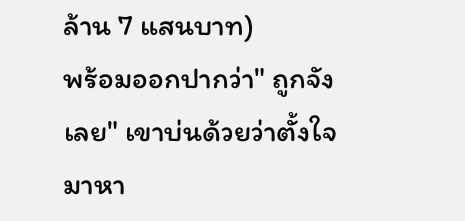ล้าน 7 แสนบาท)
พร้อมออกปากว่า" ถูกจังเลย" เขาบ่นด้วยว่าตั้งใจมาหา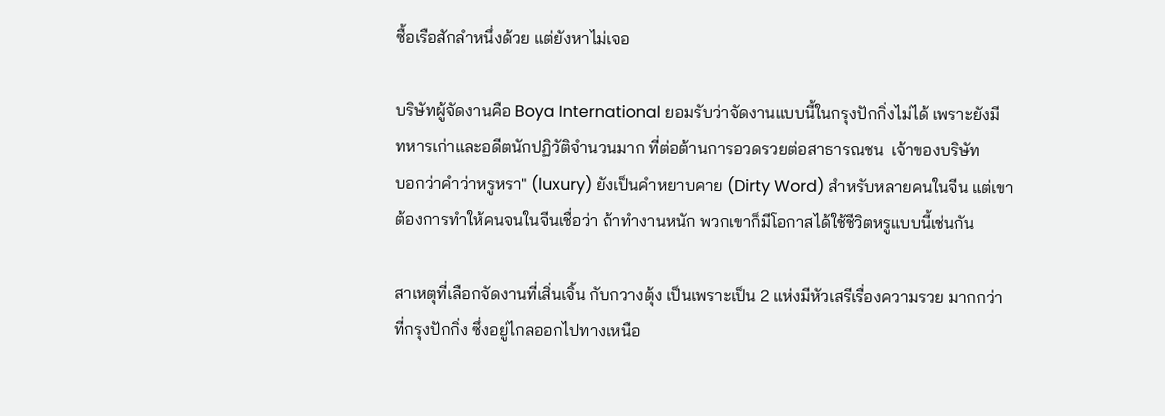ซื้อเรือสักลำหนึ่งด้วย แต่ยังหาไม่เจอ

บริษัทผู้จัดงานคือ Boya International ยอมรับว่าจัดงานแบบนี้ในกรุงปักกิ่งไม่ได้ เพราะยังมี
ทหารเก่าและอดีตนักปฏิวัติจำนวนมาก ที่ต่อต้านการอวดรวยต่อสาธารณชน  เจ้าของบริษัท
บอกว่าคำว่าหรูหรา" (luxury) ยังเป็นคำหยาบคาย (Dirty Word) สำหรับหลายคนในจีน แต่เขา
ต้องการทำให้คนจนในจีนเชื่อว่า ถ้าทำงานหนัก พวกเขาก็มีโอกาสได้ใช้ชีวิตหรูแบบนี้เช่นกัน

สาเหตุที่เลือกจัดงานที่เสิ่นเจิ้น กับกวางตุ้ง เป็นเพราะเป็น 2 แห่งมีหัวเสรีเรื่องความรวย มากกว่า
ที่กรุงปักกิ่ง ซึ่งอยู่ไกลออกไปทางเหนือ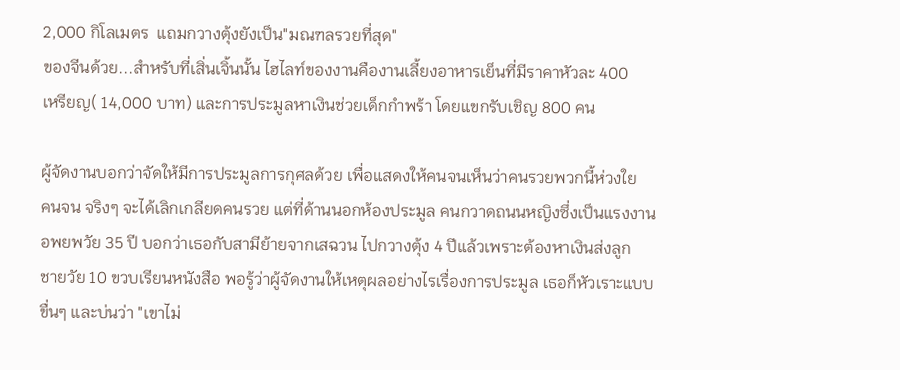2,000 กิโลเมตร  แถมกวางตุ้งยังเป็น"มณฑลรวยที่สุด"
ของจีนด้วย...สำหรับที่เสิ่นเจิ้นนั้น ไฮไลท์ของงานคืองานเลี้ยงอาหารเย็นที่มีราคาหัวละ 400
เหรียญ( 14,000 บาท) และการประมูลหาเงินช่วยเด็กกำพร้า โดยแขกรับเชิญ 800 คน

ผู้จัดงานบอกว่าจัดให้มีการประมูลการกุศลด้วย เพื่อแสดงให้คนจนเห็นว่าคนรวยพวกนี้ห่วงใย
คนจน จริงๆ จะได้เลิกเกลียดคนรวย แต่ที่ด้านนอกห้องประมูล คนกวาดถนนหญิงซึ่งเป็นแรงงาน
อพยพวัย 35 ปี บอกว่าเธอกับสามีย้ายจากเสฉวน ไปกวางตุ้ง 4 ปีแล้วเพราะต้องหาเงินส่งลูก
ชายวัย 10 ขวบเรียนหนังสือ พอรู้ว่าผู้จัดงานให้เหตุผลอย่างไรเรื่องการประมูล เธอก็หัวเราะแบบ
ขื่นๆ และบ่นว่า "เขาไม่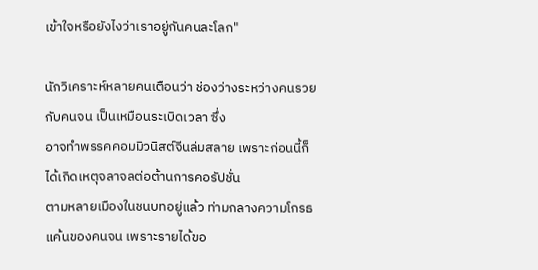เข้าใจหรือยังไงว่าเราอยู่กันคนละโลก"

นักวิเคราะห์หลายคนเตือนว่า ช่องว่างระหว่างคนรวยกับคนจน เป็นเหมือนระเบิดเวลา ซึ่ง
อาจทำพรรคคอมมิวนิสต์จีนล่มสลาย เพราะก่อนนี้ก็ได้เกิดเหตุจลาจลต่อต้านการคอรัปชั่น
ตามหลายเมืองในชนบทอยู่แล้ว ท่ามกลางความโกรธแค้นของคนจน เพราะรายได้ขอ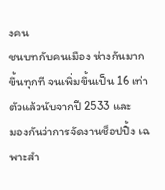งคน
ชนบทกับคนเมือง ห่างกันมากขึ้นทุกที จนเพิ่มขึ้นเป็น 16 เท่าตัวแล้วนับจากปี 2533 และ
มองกันว่าการจัดงานช็อปปิ้ง เฉพาะสำ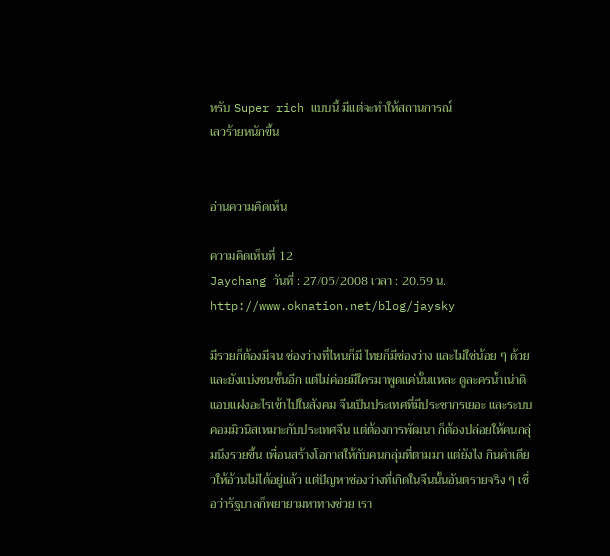หรับ Super rich แบบนี้ มีแต่จะทำให้สถานการณ์
เลวร้ายหนักขึ้น


อ่านความคิดเห็น

ความคิดเห็นที่ 12
Jaychang วันที่ : 27/05/2008 เวลา : 20.59 น.
http://www.oknation.net/blog/jaysky

มีรวยก็ต้องมีจน ช่องว่างที่ไหนก็มี ไทยก็มีช่องว่าง และไม่ใช่น้อย ๆ ด้วย และยังแบ่งชนชั้นอีก แต่ไม่ค่อยมีใครมาพูดแค่นั้นแหละ ดูละครน้ำเน่าดิ แอบแฝงอะไรเข้าไปในสังคม จีนเป็นประเทศที่มีประชากรเยอะ และระบบคอมมิวนิสเหมาะกับประเทศจีน แต่ต้องการพัฒนา ก็ต้องปล่อยให้คนกลุ่มนึงรวยขึ้น เพื่อนสร้างโอกาสให้กับคนกลุ่มที่ตามมา แต่ยังไง กินคำเดียวให้อ้วนไม่ได้อยู่แล้ว แต่ปัญหาช่องว่างที่เกิดในจีนนั้นอันตรายจริง ๆ เชื่อว่ารัฐบาลก็พยายามหาทางช่วย เรา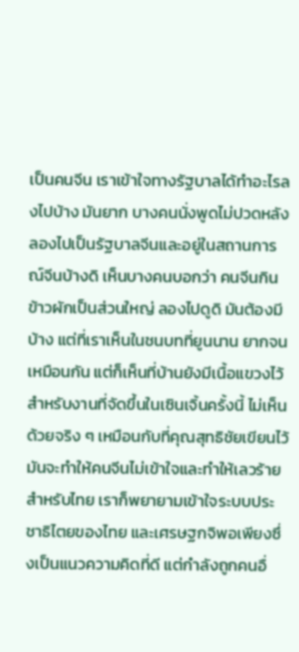เป็นคนจีน เราเข้าใจทางรัฐบาลได้ทำอะไรลงไปบ้าง มันยาก บางคนนั่งพูดไม่ปวดหลัง ลองไปเป็นรัฐบาลจีนและอยู่ในสถานการณ์จีนบ้างดิ เห็นบางคนบอกว่า คนจีนกินข้าวผักเป็นส่วนใหญ่ ลองไปดูดิ มันต้องมีบ้าง แต่ที่เราเห็นในชนบทที่ยูนนาน ยากจนเหมือนกัน แต่ก็เห็นที่บ้านยังมีเนื้อแขวงไว้
สำหรับงานที่จัดขึ้นในเซินเจิ้นครั้งนี้ ไม่เห็นด้วยจริง ๆ เหมือนกับที่คุณสุทธิชัยเขียนไว้ มันจะทำให้คนจีนไม่เข้าใจและทำให้เลวร้าย
สำหรับไทย เราก็พยายามเข้าใจระบบประชาธิไตยของไทย และเศรษฐกจิพอเพียงซึ่งเป็นแนวความคิดที่ดี แต่กำลังถูกคนอื่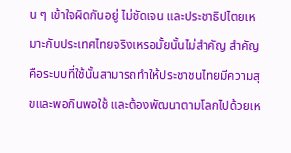น ๆ เข้าใจผิดกันอยู่ ไม่ชัดเจน และประชาธิปไตยเหมาะกับประเทศไทยจริงเหรอมั้ยนั้นไม่สำคัญ สำคัญคือระบบที่ใช้นั้นสามารถทำให้ประชาชนไทยมีความสุขและพอกินพอใช้ และต้องพัฒนาตามโลกไปด้วยเห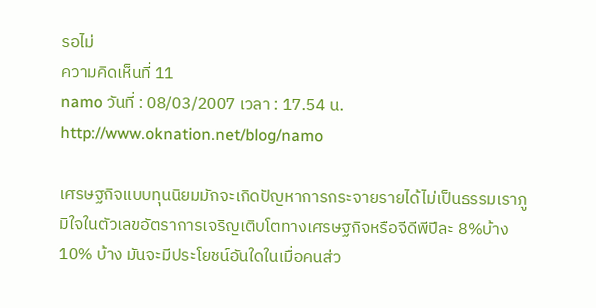รอไม่
ความคิดเห็นที่ 11
namo วันที่ : 08/03/2007 เวลา : 17.54 น.
http://www.oknation.net/blog/namo

เศรษฐกิจแบบทุนนิยมมักจะเกิดปัญหาการกระจายรายได้ไม่เป็นธรรมเราภูมิใจในตัวเลขอัตราการเจริญเติบโตทางเศรษฐกิจหรือจีดีพีปีละ 8%บ้าง 10% บ้าง มันจะมีประโยชน์อันใดในเมื่อคนส่ว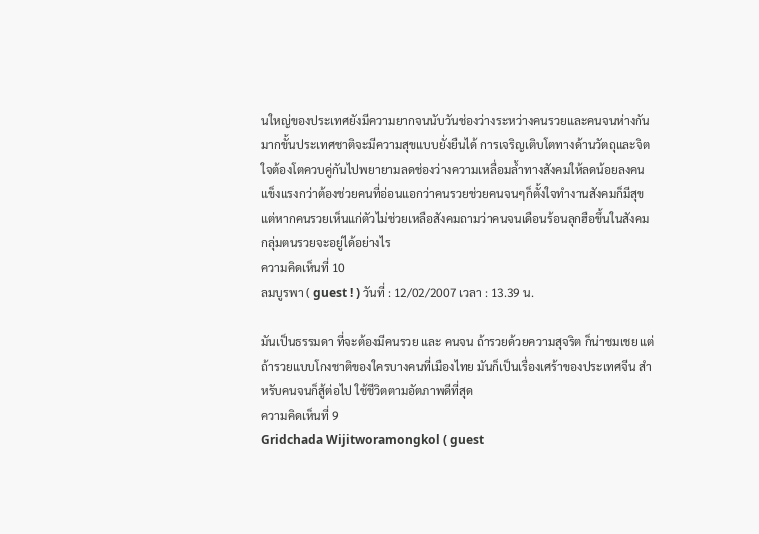นใหญ่ของประเทศยังมีความยากจนนับวันช่องว่างระหว่างคนรวยและคนจนห่างกันมากขั้นประเทศชาติจะมีความสุขแบบยั่งยืนได้ การเจริญเติบโตทางด้านวัตถุและจิตใจต้องโตควบคู่กันไปพยายามลดช่องว่างความเหลื่อมล้ำทางสังคมให้ลดน้อยลงคนแข็งแรงกว่าต้องช่วยคนที่อ่อนแอกว่าคนรวยช่วยคนจนๆก็ตั้งใจทำงานสังคมก็มีสุขแต่หากคนรวยเห็นแก่ตัวไม่ช่วยเหลือสังคมถามว่าคนจนเดือนร้อนลุกฮือขึ้นในสังคมกลุ่มตนรวยจะอยู่ได้อย่างไร
ความคิดเห็นที่ 10
ลมบูรพา ( guest ! ) วันที่ : 12/02/2007 เวลา : 13.39 น.

มันเป็นธรรมดา ที่จะต้องมีคนรวย และ คนจน ถ้ารวยด้วยความสุจริต ก็น่าชมเชย แต่ถ้ารวยแบบโกงชาติของใครบางคนที่เมืองไทย มันก็เป็นเรื่องเศร้าของประเทศจีน สำหรับคนจนก็สู้ต่อไป ใช้ชีวิตตามอัตภาพดีที่สุด
ความคิดเห็นที่ 9
Gridchada Wijitworamongkol ( guest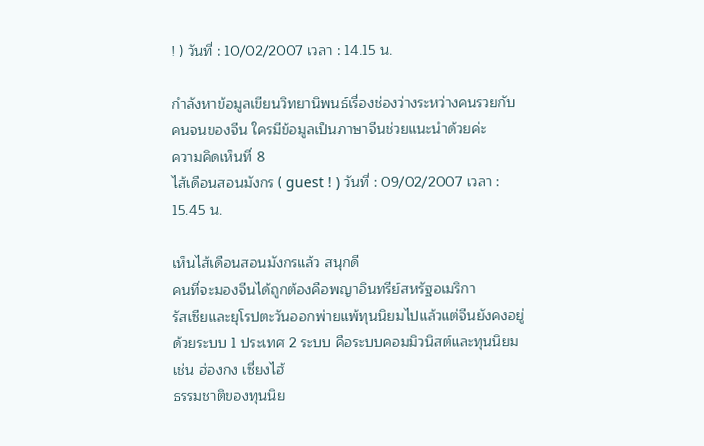! ) วันที่ : 10/02/2007 เวลา : 14.15 น.

กำลังหาข้อมูลเขียนวิทยานิพนธ์เรื่องช่องว่างระหว่างคนรวยกับคนจนของจีน ใครมีข้อมูลเป็นภาษาจีนช่วยแนะนำด้วยค่ะ
ความคิดเห็นที่ 8
ไส้เดือนสอนมังกร ( guest ! ) วันที่ : 09/02/2007 เวลา : 15.45 น.

เห็นไส้เดือนสอนมังกรแล้ว สนุกดี
คนที่จะมองจีนได้ถูกต้องคือพญาอินทรีย์สหรัฐอเมริกา
รัสเซียและยุโรปตะวันออกพ่ายแพ้ทุนนิยมไปแล้วแต่จีนยังคงอยู่ด้วยระบบ 1 ประเทศ 2 ระบบ คือระบบคอมมิวนิสต์และทุนนิยม เช่น ฮ่องกง เซี่ยงไฮ้
ธรรมชาติของทุนนิย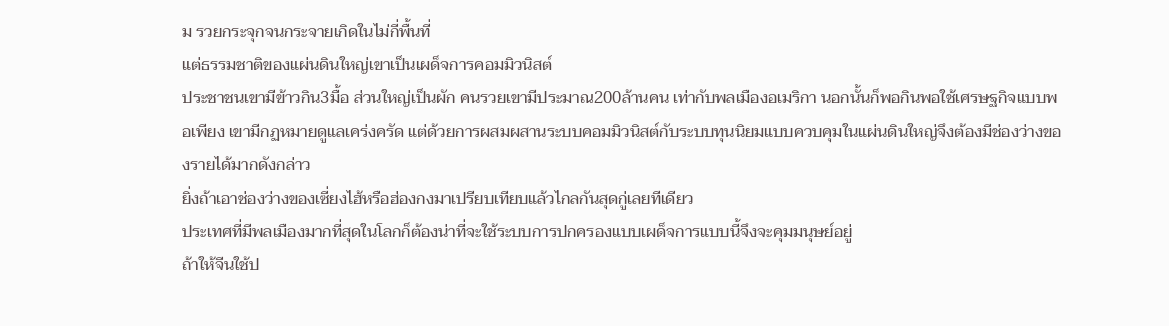ม รวยกระจุกจนกระจายเกิดในไม่กี่พื้นที่
แต่ธรรมชาติของแผ่นดินใหญ่เขาเป็นเผด็จการคอมมิวนิสต์
ประชาชนเขามีข้าวกิน3มื้อ ส่วนใหญ่เป็นผัก คนรวยเขามีประมาณ200ล้านคน เท่ากับพลเมืองอเมริกา นอกนั้นก็พอกินพอใช้เศรษฐกิจแบบพอเพียง เขามีกฏหมายดูแลเคร่งครัด แต่ด้วยการผสมผสานระบบคอมมิวนิสต์กับระบบทุนนิยมแบบควบคุมในแผ่นดินใหญ่จึงต้องมีช่องว่างของรายได้มากดังกล่าว
ยิ่งถ้าเอาช่องว่างของเซี่ยงไฮ้หรือฮ่องกงมาเปรียบเทียบแล้วไกลกันสุดกู่เลยทีเดียว
ประเทศที่มีพลเมืองมากที่สุดในโลกก็ต้องน่าที่จะใช้ระบบการปกครองแบบเผด็จการแบบนี้จึงจะคุมมนุษย์อยู่
ถ้าให้จีนใช้ป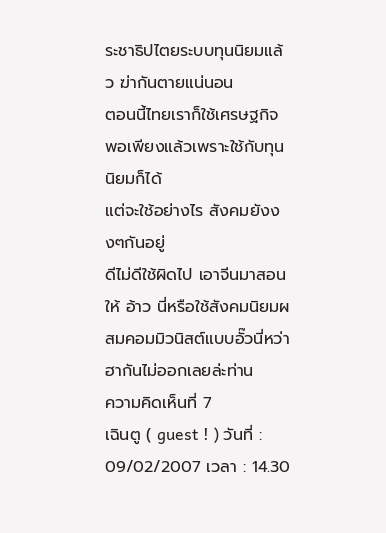ระชาธิปไตยระบบทุนนิยมแล้ว ฆ่ากันตายแน่นอน
ตอนนี้ไทยเราก็ใช้เศรษฐกิจพอเพียงแล้วเพราะใช้กับทุนนิยมก็ได้
แต่จะใช้อย่างไร สังคมยังงงๆกันอยู่
ดีไม่ดีใช้ผิดไป เอาจีนมาสอนให้ อ้าว นี่หรือใช้สังคมนิยมผสมคอมมิวนิสต์แบบอั๊วนี่หว่า ฮากันไม่ออกเลยล่ะท่าน
ความคิดเห็นที่ 7
เฉินตู ( guest ! ) วันที่ : 09/02/2007 เวลา : 14.30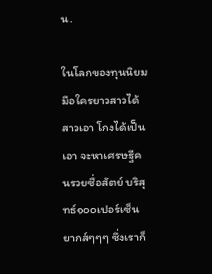น.

ในโลกของทุนนิยม มือใครยาวสาวได้สาวเอา โกงได้เป็นเอา จะหาเศรษฐีคนรวยซื่อสัตย์ บริสุทธ์๑๐๐เปอร์เซ็น ยากส์ๆๆๆ ซึ่งเราก็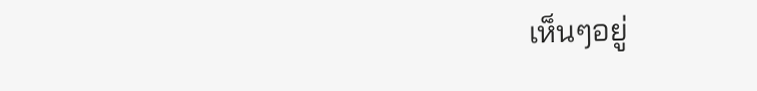เห็นๆอยู่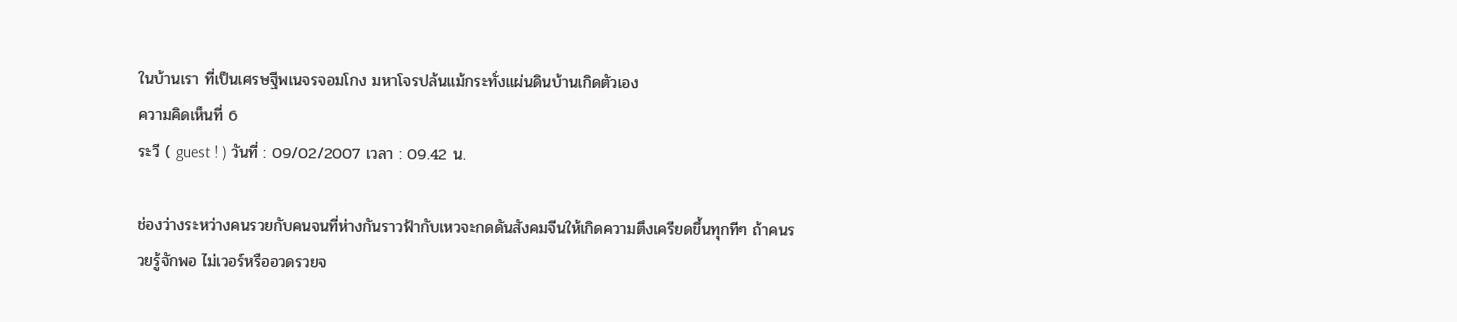ในบ้านเรา ที่เป็นเศรษฐีพเนจรจอมโกง มหาโจรปล้นแม้กระทั่งแผ่นดินบ้านเกิดตัวเอง
ความคิดเห็นที่ 6
ระวี ( guest ! ) วันที่ : 09/02/2007 เวลา : 09.42 น.

ช่องว่างระหว่างคนรวยกับคนจนที่ห่างกันราวฟ้ากับเหวจะกดดันสังคมจีนให้เกิดความตึงเครียดขึ้นทุกทีๆ ถ้าคนรวยรู้จักพอ ไม่เวอร์หรืออวดรวยจ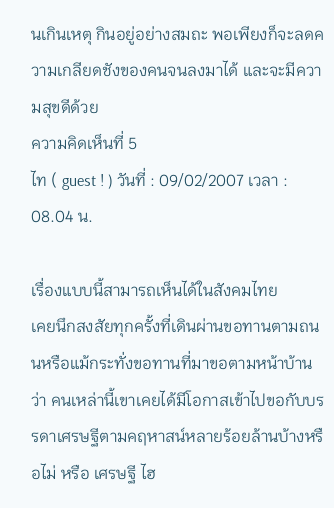นเกินเหตุ กินอยู่อย่างสมถะ พอเพียงก็จะลดความเกลียดชังของคนจนลงมาได้ และจะมีความสุขดีด้วย
ความคิดเห็นที่ 5
ไท ( guest ! ) วันที่ : 09/02/2007 เวลา : 08.04 น.

เรื่องแบบนี้สามารถเห็นได้ในสังคมไทย
เคยนึกสงสัยทุกครั้งที่เดินผ่านขอทานตามถนนหรือแม้กระทั่งขอทานที่มาขอตามหน้าบ้าน ว่า คนเหล่านี้เขาเคยได้มีโอกาสเข้าไปขอกับบรรดาเศรษฐีตามคฤหาสน์หลายร้อยล้านบ้างหรือไม่ หรือ เศรษฐี ไฮ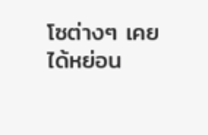โซต่างๆ เคยได้หย่อน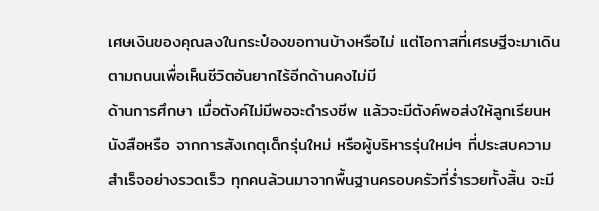เศษเงินของคุณลงในกระป๋องขอทานบ้างหรือไม่ แต่โอกาสที่เศรษฐีจะมาเดินตามถนนเพื่อเห็นชีวิตอันยากไร้อีกด้านคงไม่มี
ด้านการศึกษา เมื่อตังค์ไม่มีพอจะดำรงชีพ แล้วจะมีตังค์พอส่งให้ลูกเรียนหนังสือหรือ จากการสังเกตุเด็กรุ่นใหม่ หรือผู้บริหารรุ่นใหม่ๆ ที่ประสบความสำเร็จอย่างรวดเร็ว ทุกคนล้วนมาจากพื้นฐานครอบครัวที่ร่ำรวยทั้งสิ้น จะมี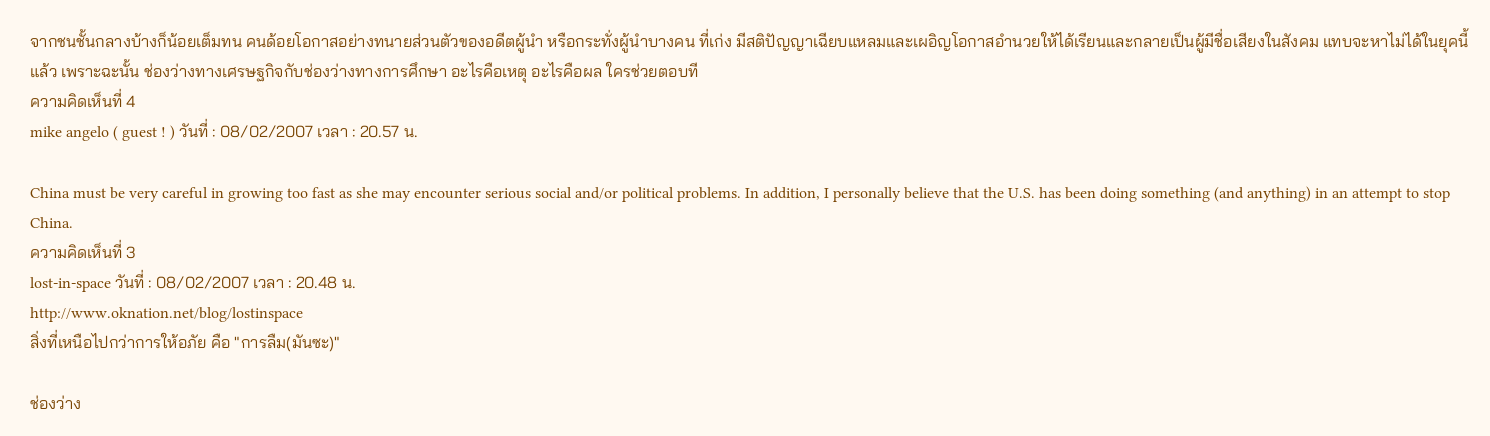จากชนชั้นกลางบ้างก็น้อยเต็มทน คนด้อยโอกาสอย่างทนายส่วนตัวของอดีตผู้นำ หรือกระทั่งผู้นำบางคน ที่เก่ง มีสติปัญญาเฉียบแหลมและเผอิญโอกาสอำนวยให้ได้เรียนและกลายเป็นผู้มีชื่อเสียงในสังคม แทบจะหาไม่ได้ในยุคนี้แล้ว เพราะฉะนั้น ช่องว่างทางเศรษฐกิจกับช่องว่างทางการศึกษา อะไรคือเหตุ อะไรคือผล ใครช่วยตอบที
ความคิดเห็นที่ 4
mike angelo ( guest ! ) วันที่ : 08/02/2007 เวลา : 20.57 น.

China must be very careful in growing too fast as she may encounter serious social and/or political problems. In addition, I personally believe that the U.S. has been doing something (and anything) in an attempt to stop China.
ความคิดเห็นที่ 3
lost-in-space วันที่ : 08/02/2007 เวลา : 20.48 น.
http://www.oknation.net/blog/lostinspace
สิ่งที่เหนือไปกว่าการให้อภัย คือ "การลืม(มันซะ)"

ช่องว่าง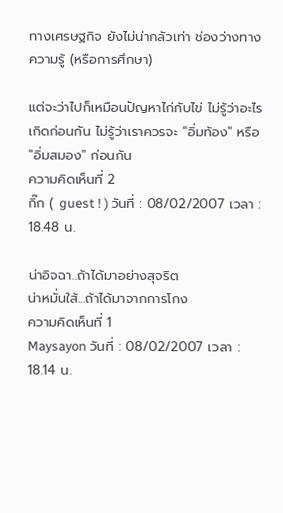ทางเศรษฐกิจ ยังไม่น่ากลัวเท่า ช่องว่างทางความรู้ (หรือการศึกษา)

แต่จะว่าไปก็เหมือนปัญหาไก่กับไข่ ไม่รู้ว่าอะไรเกิดก่อนกัน ไม่รู้ว่าเราควรจะ "อิ่มท้อง" หรือ "อิ่มสมอง" ก่อนกัน
ความคิดเห็นที่ 2
กิ๊ก ( guest ! ) วันที่ : 08/02/2007 เวลา : 18.48 น.

น่าอิจฉา..ถ้าได้มาอย่างสุจริต
น่าหมั่นใส้...ถ้าได้มาจากการโกง
ความคิดเห็นที่ 1
Maysayon วันที่ : 08/02/2007 เวลา : 18.14 น.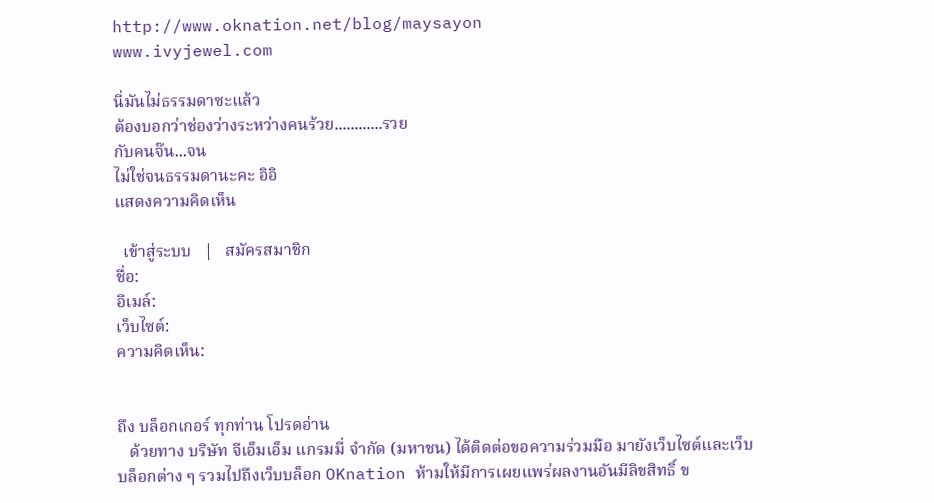http://www.oknation.net/blog/maysayon
www.ivyjewel.com

นี่มันไม่ธรรมดาซะแล้ว
ต้องบอกว่าช่องว่างระหว่างคนร้วย............รวย
กับคนจ๊น...จน
ไม่ใช่จนธรรมดานะคะ อิอิ
แสดงความคิดเห็น

  เข้าสู่ระบบ   |   สมัครสมาชิก
ชื่อ:
อีเมล์:
เว็บไซต์:
ความคิดเห็น:


ถึง บล็อกเกอร์ ทุกท่าน โปรดอ่าน
   ด้วยทาง บริษัท จีเอ็มเอ็ม แกรมมี่ จำกัด (มหาชน) ได้ติดต่อขอความร่วมมือ มายังเว็บไซต์และเว็บบล็อกต่าง ๆ รวมไปถึงเว็บบล็อก OKnation ห้ามให้มีการเผยแพร่ผลงานอันมีลิขสิทธิ์ ข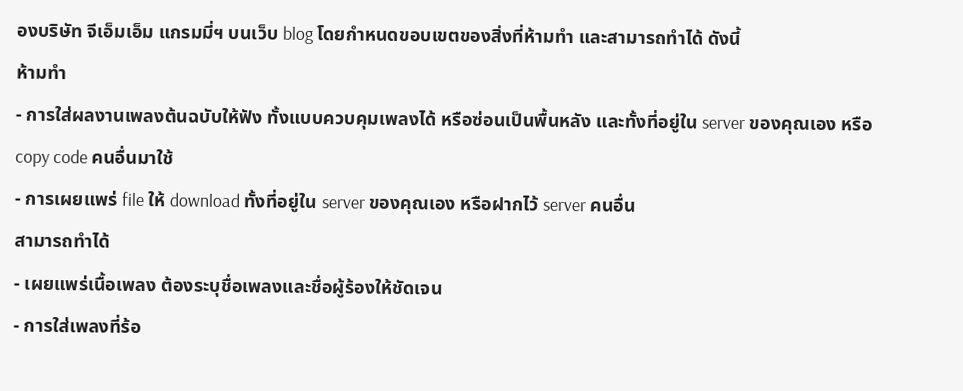องบริษัท จีเอ็มเอ็ม แกรมมี่ฯ บนเว็บ blog โดยกำหนดขอบเขตของสิ่งที่ห้ามทำ และสามารถทำได้ ดังนี้
ห้ามทำ
- การใส่ผลงานเพลงต้นฉบับให้ฟัง ทั้งแบบควบคุมเพลงได้ หรือซ่อนเป็นพื้นหลัง และทั้งที่อยู่ใน server ของคุณเอง หรือ copy code คนอื่นมาใช้
- การเผยแพร่ file ให้ download ทั้งที่อยู่ใน server ของคุณเอง หรือฝากไว้ server คนอื่น
สามารถทำได้
- เผยแพร่เนื้อเพลง ต้องระบุชื่อเพลงและชื่อผู้ร้องให้ชัดเจน
- การใส่เพลงที่ร้อ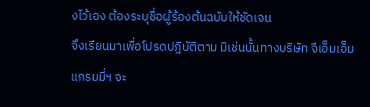งไว้เอง ต้องระบุชื่อผู้ร้องต้นฉบับให้ชัดเจน
จึงเรียนมาเพื่อโปรดปฎิบัติตาม มิเช่นนั้นทางบริษัท จีเอ็มเอ็ม แกรมมี่ฯ จะ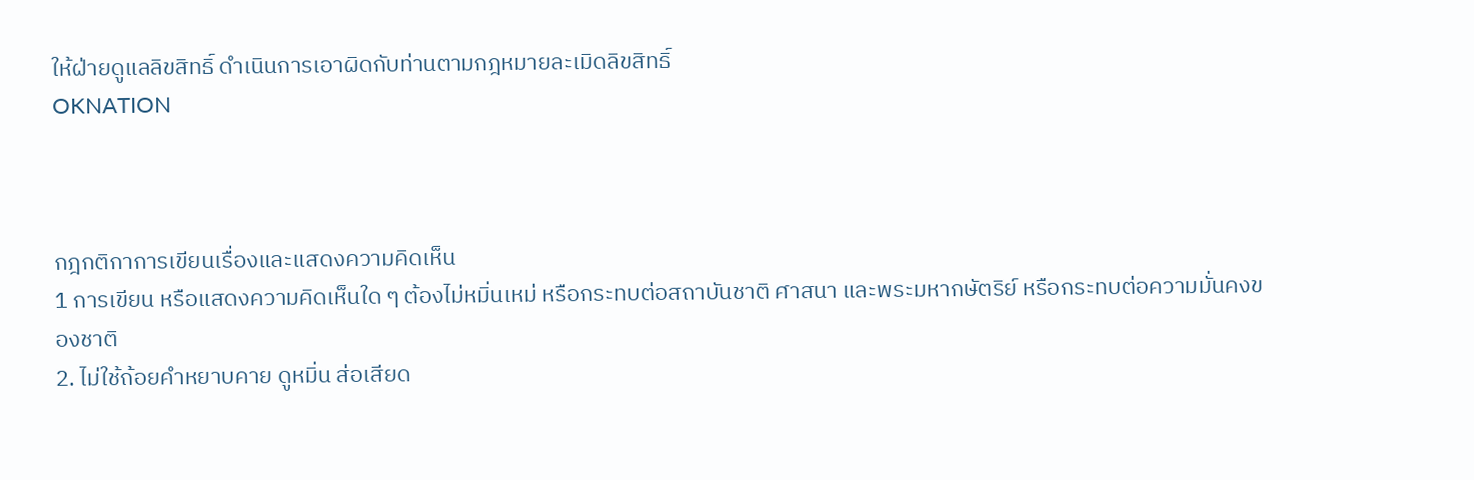ให้ฝ่ายดูแลลิขสิทธิ์ ดำเนินการเอาผิดกับท่านตามกฎหมายละเมิดลิขสิทธิ์
OKNATION



กฎกติกาการเขียนเรื่องและแสดงความคิดเห็น
1 การเขียน หรือแสดงความคิดเห็นใด ๆ ต้องไม่หมิ่นเหม่ หรือกระทบต่อสถาบันชาติ ศาสนา และพระมหากษัตริย์ หรือกระทบต่อความมั่นคงของชาติ
2. ไม่ใช้ถ้อยคำหยาบคาย ดูหมิ่น ส่อเสียด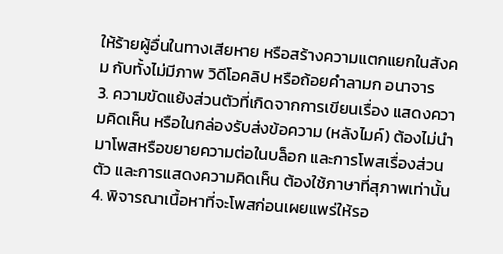ให้ร้ายผู้อื่นในทางเสียหาย หรือสร้างความแตกแยกในสังคม กับทั้งไม่มีภาพ วิดีโอคลิป หรือถ้อยคำลามก อนาจาร
3. ความขัดแย้งส่วนตัวที่เกิดจากการเขียนเรื่อง แสดงความคิดเห็น หรือในกล่องรับส่งข้อความ (หลังไมค์) ต้องไม่นำมาโพสหรือขยายความต่อในบล็อก และการโพสเรื่องส่วนตัว และการแสดงความคิดเห็น ต้องใช้ภาษาที่สุภาพเท่านั้น
4. พิจารณาเนื้อหาที่จะโพสก่อนเผยแพร่ให้รอ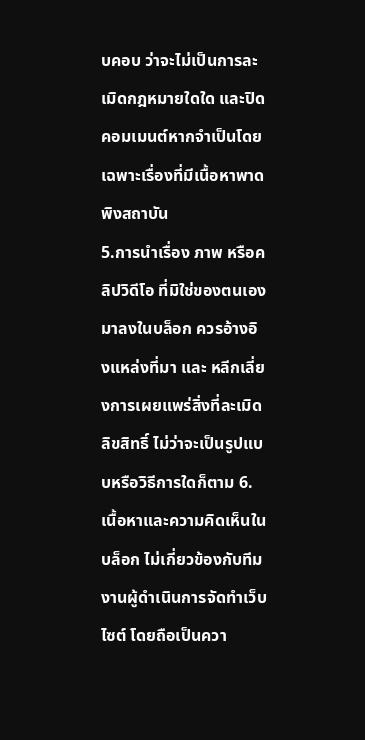บคอบ ว่าจะไม่เป็นการละเมิดกฎหมายใดใด และปิดคอมเมนต์หากจำเป็นโดยเฉพาะเรื่องที่มีเนื้อหาพาดพิงสถาบัน
5.การนำเรื่อง ภาพ หรือคลิปวิดีโอ ที่มิใช่ของตนเองมาลงในบล็อก ควรอ้างอิงแหล่งที่มา และ หลีกเลี่ยงการเผยแพร่สิ่งที่ละเมิดลิขสิทธิ์ ไม่ว่าจะเป็นรูปแบบหรือวิธีการใดก็ตาม 6. เนื้อหาและความคิดเห็นในบล็อก ไม่เกี่ยวข้องกับทีมงานผู้ดำเนินการจัดทำเว็บไซต์ โดยถือเป็นควา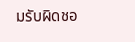มรับผิดชอ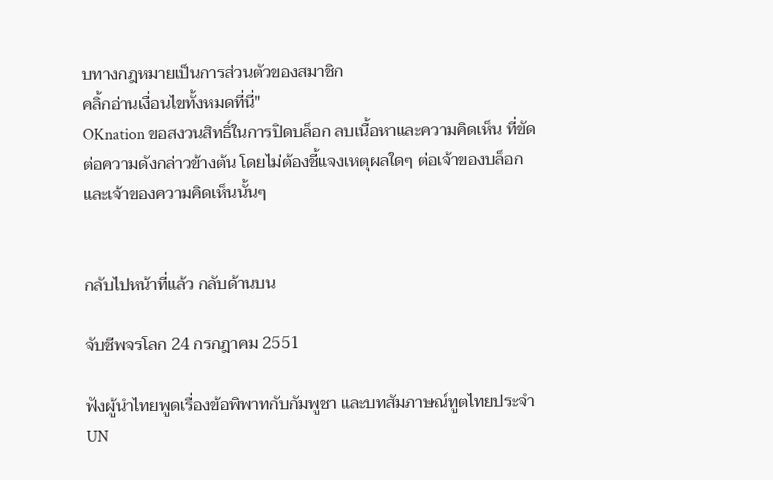บทางกฎหมายเป็นการส่วนตัวของสมาชิก
คลิ้กอ่านเงื่อนไขทั้งหมดที่นี่"
OKnation ขอสงวนสิทธิ์ในการปิดบล็อก ลบเนื้อหาและความคิดเห็น ที่ขัดต่อความดังกล่าวข้างต้น โดยไม่ต้องชี้แจงเหตุผลใดๆ ต่อเจ้าของบล็อกและเจ้าของความคิดเห็นนั้นๆ


กลับไปหน้าที่แล้ว กลับด้านบน

จับชีพจรโลก 24 กรกฎาคม 2551

ฟังผู้นำไทยพูดเรื่องข้อพิพาทกับกัมพูชา และบทสัมภาษณ์ทูตไทยประจำ UN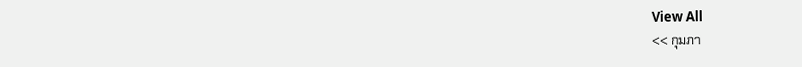View All
<< กุมภา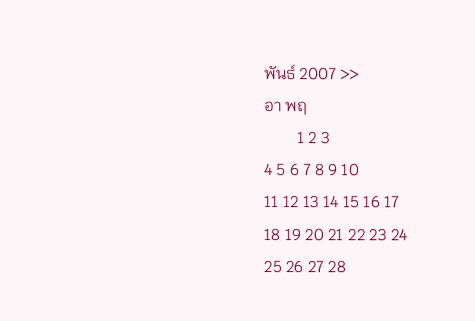พันธ์ 2007 >>
อา พฤ
        1 2 3
4 5 6 7 8 9 10
11 12 13 14 15 16 17
18 19 20 21 22 23 24
25 26 27 28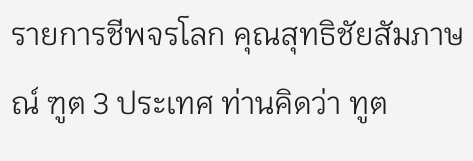รายการชีพจรโลก คุณสุทธิชัยสัมภาษณ์ ฑูต 3 ประเทศ ท่านคิดว่า ทูต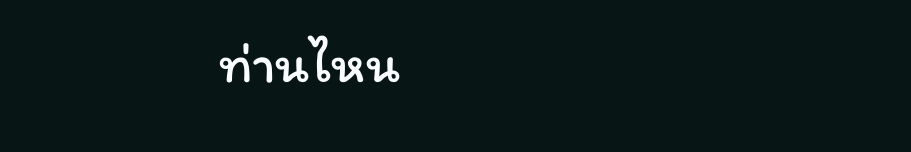ท่านไหน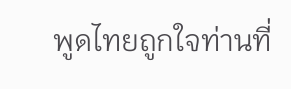พูดไทยถูกใจท่านที่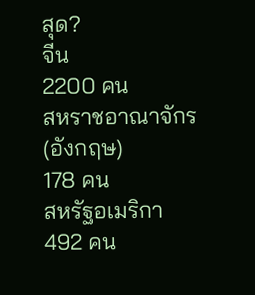สุด?
จีน
2200 คน
สหราชอาณาจักร (อังกฤษ)
178 คน
สหรัฐอเมริกา
492 คน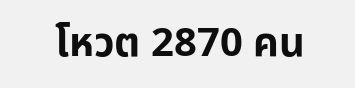โหวต 2870 คน